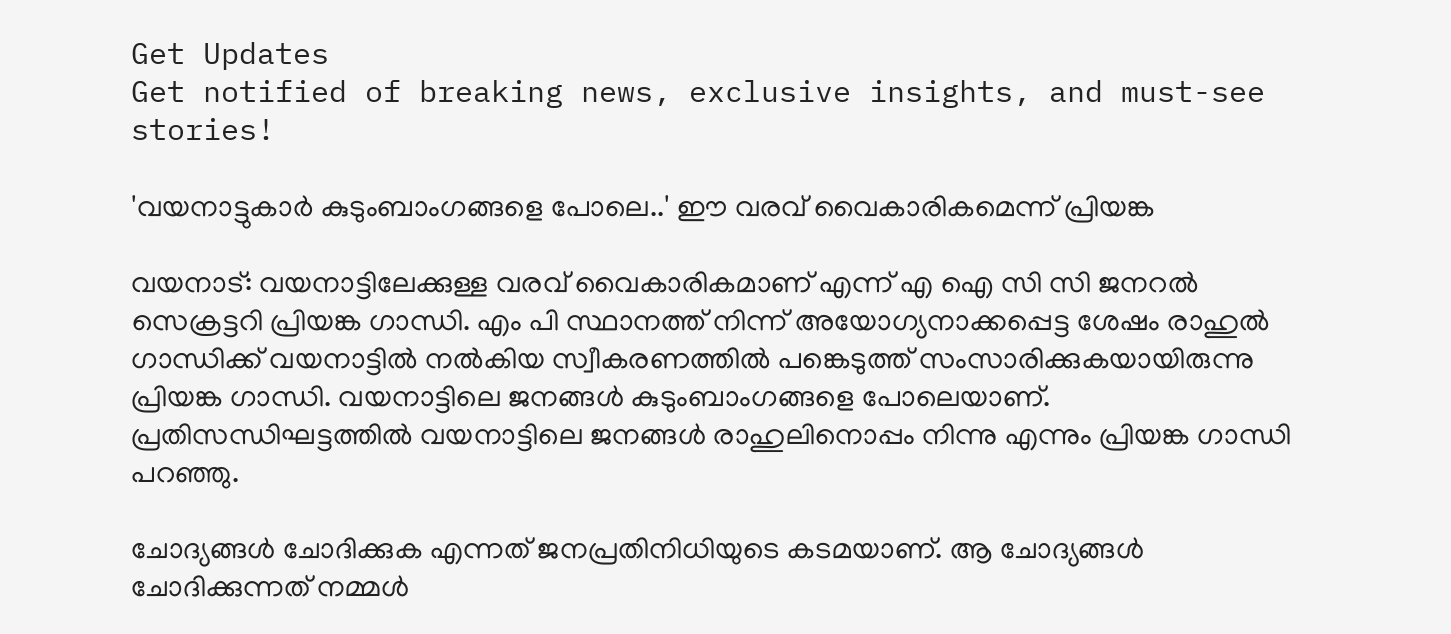Get Updates
Get notified of breaking news, exclusive insights, and must-see stories!

'വയനാട്ടുകാര്‍ കുടുംബാംഗങ്ങളെ പോലെ..' ഈ വരവ് വൈകാരികമെന്ന് പ്രിയങ്ക

വയനാട്: വയനാട്ടിലേക്കുള്ള വരവ് വൈകാരികമാണ് എന്ന് എ ഐ സി സി ജനറല്‍ സെക്രട്ടറി പ്രിയങ്ക ഗാന്ധി. എം പി സ്ഥാനത്ത് നിന്ന് അയോഗ്യനാക്കപ്പെട്ട ശേഷം രാഹുല്‍ ഗാന്ധിക്ക് വയനാട്ടില്‍ നല്‍കിയ സ്വീകരണത്തില്‍ പങ്കെടുത്ത് സംസാരിക്കുകയായിരുന്നു പ്രിയങ്ക ഗാന്ധി. വയനാട്ടിലെ ജനങ്ങള്‍ കുടുംബാംഗങ്ങളെ പോലെയാണ്. പ്രതിസന്ധിഘട്ടത്തില്‍ വയനാട്ടിലെ ജനങ്ങള്‍ രാഹുലിനൊപ്പം നിന്നു എന്നും പ്രിയങ്ക ഗാന്ധി പറഞ്ഞു.

ചോദ്യങ്ങള്‍ ചോദിക്കുക എന്നത് ജനപ്രതിനിധിയുടെ കടമയാണ്. ആ ചോദ്യങ്ങള്‍ ചോദിക്കുന്നത് നമ്മള്‍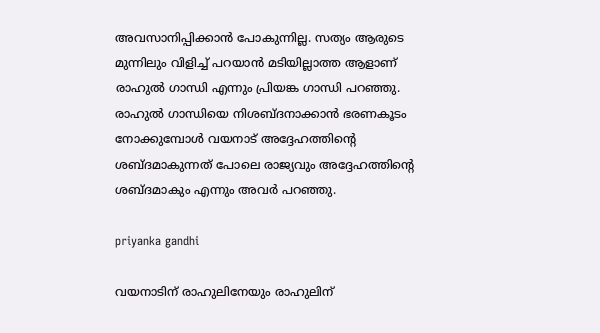അവസാനിപ്പിക്കാന്‍ പോകുന്നില്ല. സത്യം ആരുടെ മുന്നിലും വിളിച്ച് പറയാന്‍ മടിയില്ലാത്ത ആളാണ് രാഹുല്‍ ഗാന്ധി എന്നും പ്രിയങ്ക ഗാന്ധി പറഞ്ഞു. രാഹുല്‍ ഗാന്ധിയെ നിശബ്ദനാക്കാന്‍ ഭരണകൂടം നോക്കുമ്പോള്‍ വയനാട് അദ്ദേഹത്തിന്റെ ശബ്ദമാകുന്നത് പോലെ രാജ്യവും അദ്ദേഹത്തിന്റെ ശബ്ദമാകും എന്നും അവര്‍ പറഞ്ഞു.

priyanka gandhi

വയനാടിന് രാഹുലിനേയും രാഹുലിന്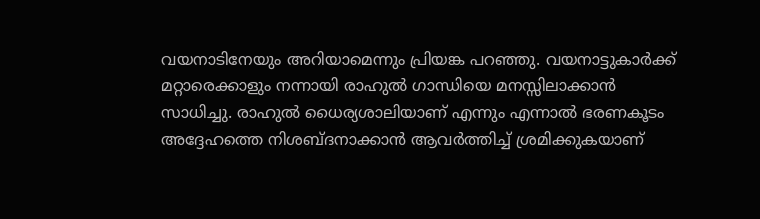വയനാടിനേയും അറിയാമെന്നും പ്രിയങ്ക പറഞ്ഞു. വയനാട്ടുകാര്‍ക്ക് മറ്റാരെക്കാളും നന്നായി രാഹുല്‍ ഗാന്ധിയെ മനസ്സിലാക്കാന്‍ സാധിച്ചു. രാഹുല്‍ ധൈര്യശാലിയാണ് എന്നും എന്നാല്‍ ഭരണകൂടം അദ്ദേഹത്തെ നിശബ്ദനാക്കാന്‍ ആവര്‍ത്തിച്ച് ശ്രമിക്കുകയാണ്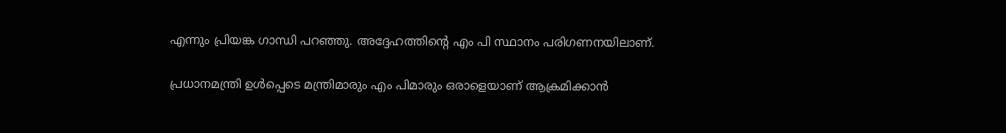എന്നും പ്രിയങ്ക ഗാന്ധി പറഞ്ഞു. അദ്ദേഹത്തിന്റെ എം പി സ്ഥാനം പരിഗണനയിലാണ്.

പ്രധാനമന്ത്രി ഉള്‍പ്പെടെ മന്ത്രിമാരും എം പിമാരും ഒരാളെയാണ് ആക്രമിക്കാന്‍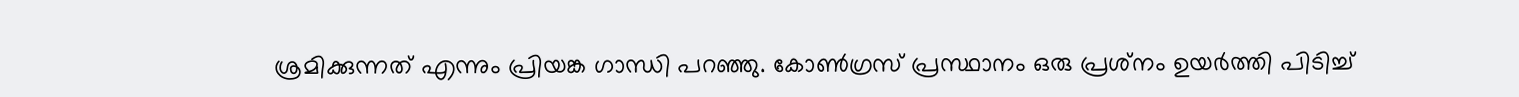ശ്രമിക്കുന്നത് എന്നും പ്രിയങ്ക ഗാന്ധി പറഞ്ഞു. കോണ്‍ഗ്രസ് പ്രസ്ഥാനം ഒരു പ്രശ്‌നം ഉയര്‍ത്തി പിടിച്ച്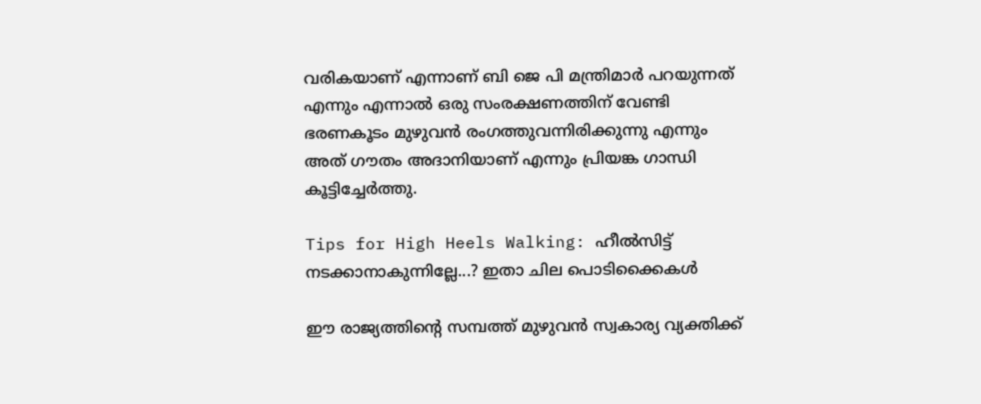വരികയാണ് എന്നാണ് ബി ജെ പി മന്ത്രിമാര്‍ പറയുന്നത് എന്നും എന്നാല്‍ ഒരു സംരക്ഷണത്തിന് വേണ്ടി ഭരണകൂടം മുഴുവന്‍ രംഗത്തുവന്നിരിക്കുന്നു എന്നും അത് ഗൗതം അദാനിയാണ് എന്നും പ്രിയങ്ക ഗാന്ധി കൂട്ടിച്ചേര്‍ത്തു.

Tips for High Heels Walking: ഹീല്‍സിട്ട് നടക്കാനാകുന്നില്ലേ...? ഇതാ ചില പൊടിക്കൈകള്‍

ഈ രാജ്യത്തിന്റെ സമ്പത്ത് മുഴുവന്‍ സ്വകാര്യ വ്യക്തിക്ക്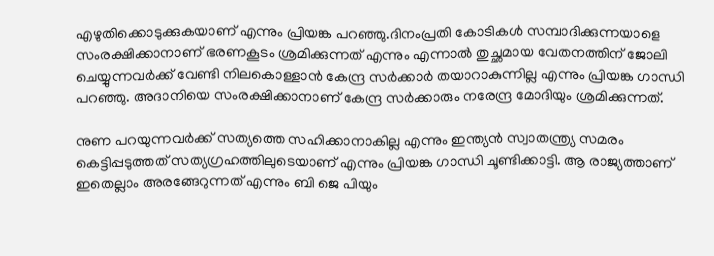എഴുതിക്കൊടുക്കുകയാണ് എന്നും പ്രിയങ്ക പറഞ്ഞു.ദിനംപ്രതി കോടികള്‍ സമ്പാദിക്കുന്നയാളെ സംരക്ഷിക്കാനാണ് ഭരണകൂടം ശ്രമിക്കുന്നത് എന്നും എന്നാല്‍ തുച്ഛമായ വേതനത്തിന് ജോലി ചെയ്യുന്നവര്‍ക്ക് വേണ്ടി നിലകൊള്ളാന്‍ കേന്ദ്ര സര്‍ക്കാര്‍ തയാറാകുന്നില്ല എന്നും പ്രിയങ്ക ഗാന്ധി പറഞ്ഞു. അദാനിയെ സംരക്ഷിക്കാനാണ് കേന്ദ്ര സര്‍ക്കാരും നരേന്ദ്ര മോദിയും ശ്രമിക്കുന്നത്.

നുണ പറയുന്നവര്‍ക്ക് സത്യത്തെ സഹിക്കാനാകില്ല എന്നും ഇന്ത്യന്‍ സ്വാതന്ത്ര്യ സമരം കെട്ടിപ്പടുത്തത് സത്യഗ്രഹത്തിലുടെയാണ് എന്നും പ്രിയങ്ക ഗാന്ധി ചൂണ്ടിക്കാട്ടി. ആ രാജ്യത്താണ് ഇതെല്ലാം അരങ്ങേറുന്നത് എന്നും ബി ജെ പിയും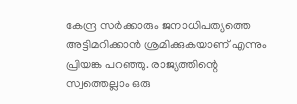കേന്ദ്ര സര്‍ക്കാരും ജനാധിപത്യത്തെ അട്ടിമറിക്കാന്‍ ശ്രമിക്കുകയാണ് എന്നും പ്രിയങ്ക പറഞ്ഞു. രാജ്യത്തിന്റെ സ്വത്തെല്ലാം ഒരു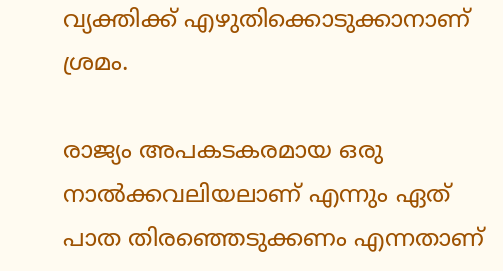വ്യക്തിക്ക് എഴുതിക്കൊടുക്കാനാണ് ശ്രമം.

രാജ്യം അപകടകരമായ ഒരു നാല്‍ക്കവലിയലാണ് എന്നും ഏത് പാത തിരഞ്ഞെടുക്കണം എന്നതാണ്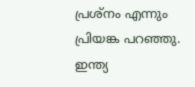പ്രശ്‌നം എന്നും പ്രിയങ്ക പറഞ്ഞു. ഇന്ത്യ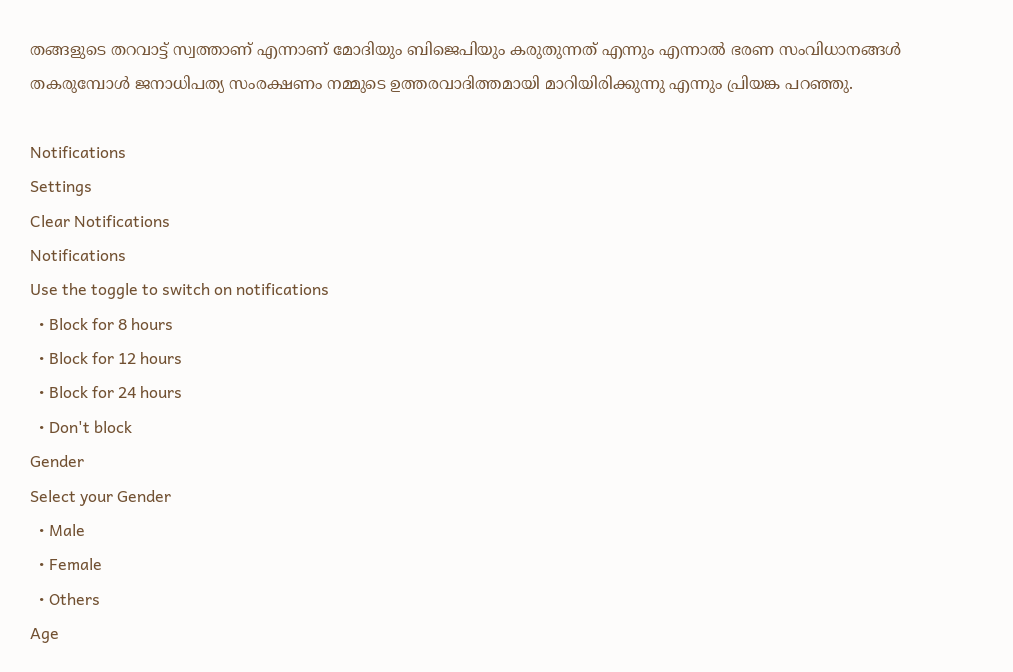തങ്ങളുടെ തറവാട്ട് സ്വത്താണ് എന്നാണ് മോദിയും ബിജെപിയും കരുതുന്നത് എന്നും എന്നാല്‍ ഭരണ സംവിധാനങ്ങള്‍ തകരുമ്പോള്‍ ജനാധിപത്യ സംരക്ഷണം നമ്മുടെ ഉത്തരവാദിത്തമായി മാറിയിരിക്കുന്നു എന്നും പ്രിയങ്ക പറഞ്ഞു.

Notifications
Settings
Clear Notifications
Notifications
Use the toggle to switch on notifications
  • Block for 8 hours
  • Block for 12 hours
  • Block for 24 hours
  • Don't block
Gender
Select your Gender
  • Male
  • Female
  • Others
Age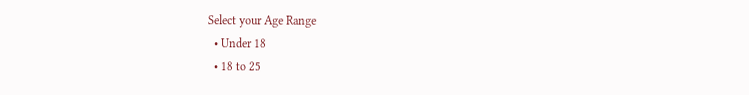Select your Age Range
  • Under 18
  • 18 to 25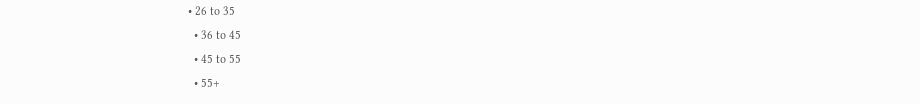• 26 to 35
  • 36 to 45
  • 45 to 55
  • 55+